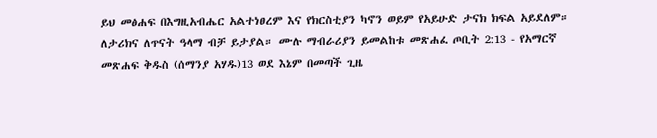ይህ መፅሐፍ በእግዚአብሔር አልተነፀረም እና የክርስቲያን ካኖን ወይም የአይሁድ ታናክ ክፍል አይደለም። ለታሪክና ለጥናት ዓላማ ብቻ ይታያል። ሙሉ ማብራሪያን ይመልከቱ መጽሐፈ ጦቢት 2:13 - የአማርኛ መጽሐፍ ቅዱስ (ሰማንያ አሃዱ)13 ወደ እኔም በመጣች ጊዜ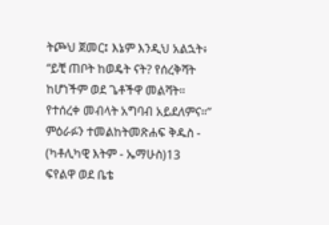ትጮህ ጀመር፤ እኔም እንዲህ አልኋት፥ “ይቺ ጠቦት ከወዴት ናት? የሰረቅሻት ከሆነችም ወደ ጌቶችዋ መልሻት። የተሰረቀ መብላት አግባብ አይደለምና።” ምዕራፉን ተመልከትመጽሐፍ ቅዱስ - (ካቶሊካዊ እትም - ኤማሁስ)13 ፍየልዋ ወደ ቤቴ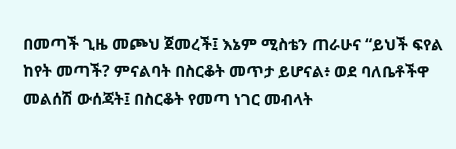በመጣች ጊዜ መጮህ ጀመረች፤ እኔም ሚስቴን ጠራሁና “ይህች ፍየል ከየት መጣች? ምናልባት በስርቆት መጥታ ይሆናል፥ ወደ ባለቤቶችዋ መልሰሽ ውሰጃት፤ በስርቆት የመጣ ነገር መብላት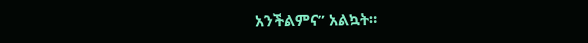አንችልምና” አልኳት።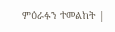ምዕራፉን ተመልከት |